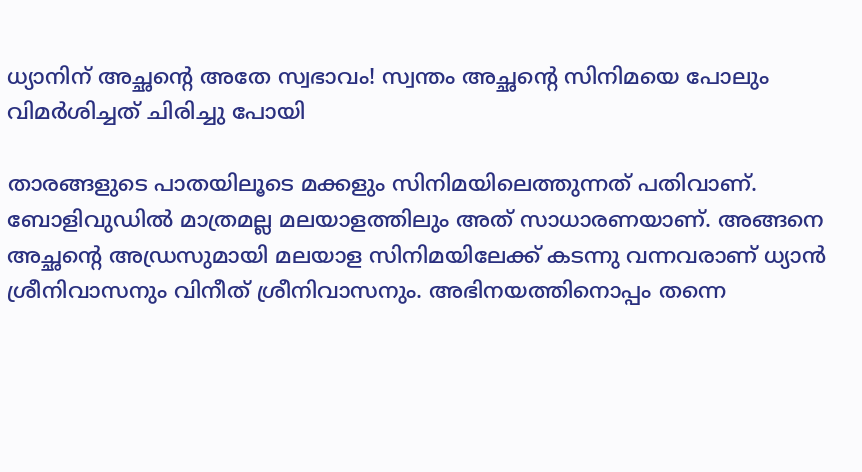ധ്യാനിന് അച്ഛന്റെ അതേ സ്വഭാവം! സ്വന്തം അച്ഛന്റെ സിനിമയെ പോലും വിമര്‍ശിച്ചത് ചിരിച്ചു പോയി

താരങ്ങളുടെ പാതയിലൂടെ മക്കളും സിനിമയിലെത്തുന്നത് പതിവാണ്. ബോളിവുഡില്‍ മാത്രമല്ല മലയാളത്തിലും അത് സാധാരണയാണ്. അങ്ങനെ അച്ഛന്റെ അഡ്രസുമായി മലയാള സിനിമയിലേക്ക് കടന്നു വന്നവരാണ് ധ്യാന്‍ ശ്രീനിവാസനും വിനീത് ശ്രീനിവാസനും. അഭിനയത്തിനൊപ്പം തന്നെ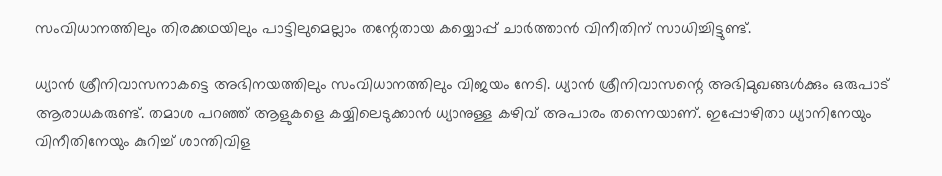സംവിധാനത്തിലും തിരക്കഥയിലും പാട്ടിലുമെല്ലാം തന്റേതായ കയ്യൊപ്പ് ചാര്‍ത്താന്‍ വിനീതിന് സാധിച്ചിട്ടുണ്ട്.

ധ്യാന്‍ ശ്രീനിവാസനാകട്ടെ അഭിനയത്തിലും സംവിധാനത്തിലും വിജയം നേടി. ധ്യാന്‍ ശ്രീനിവാസന്റെ അഭിമുഖങ്ങള്‍ക്കും ഒരുപാട് ആരാധകരുണ്ട്. തമാശ പറഞ്ഞ് ആളുകളെ കയ്യിലെടുക്കാന്‍ ധ്യാനുള്ള കഴിവ് അപാരം തന്നെയാണ്. ഇപ്പോഴിതാ ധ്യാനിനേയും വിനീതിനേയും കുറിച്ച് ശാന്തിവിള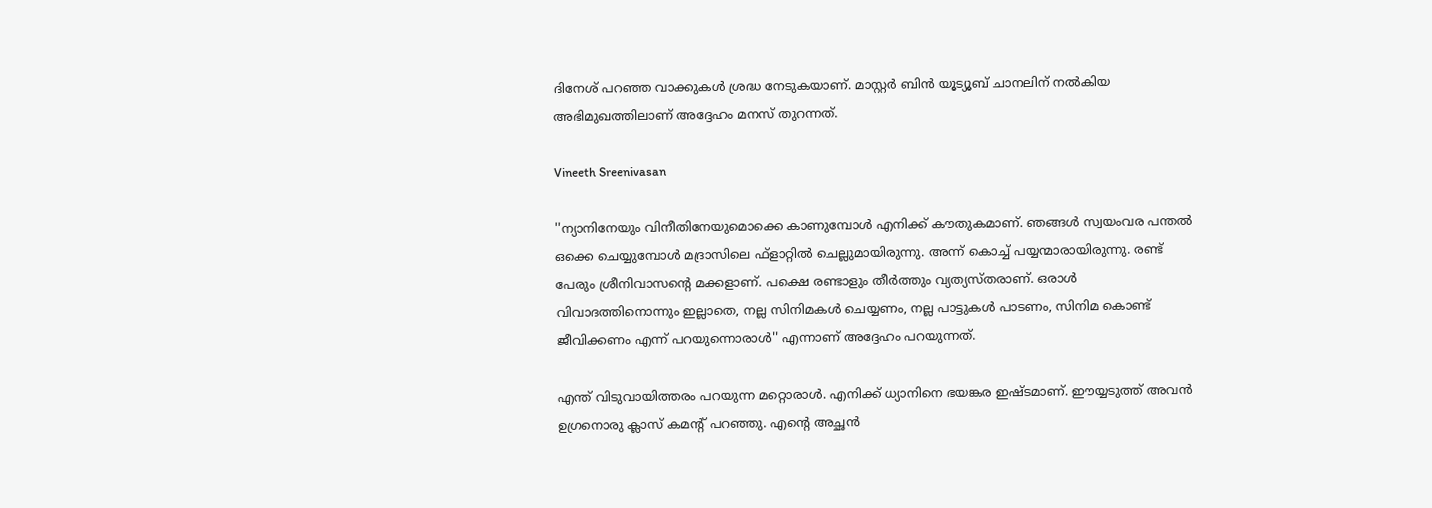ദിനേശ് പറഞ്ഞ വാക്കുകള്‍ ശ്രദ്ധ നേടുകയാണ്. മാസ്റ്റര്‍ ബിന്‍ യൂട്യൂബ് ചാനലിന് നല്‍കിയ അഭിമുഖത്തിലാണ് അദ്ദേഹം മനസ് തുറന്നത്.

Vineeth Sreenivasan

''ന്യാനിനേയും വിനീതിനേയുമൊക്കെ കാണുമ്പോള്‍ എനിക്ക് കൗതുകമാണ്. ഞങ്ങള്‍ സ്വയംവര പന്തല്‍ ഒക്കെ ചെയ്യുമ്പോള്‍ മദ്രാസിലെ ഫ്‌ളാറ്റില്‍ ചെല്ലുമായിരുന്നു. അന്ന് കൊച്ച് പയ്യന്മാരായിരുന്നു. രണ്ട് പേരും ശ്രീനിവാസന്റെ മക്കളാണ്. പക്ഷെ രണ്ടാളും തീര്‍ത്തും വ്യത്യസ്തരാണ്. ഒരാള്‍ വിവാദത്തിനൊന്നും ഇല്ലാതെ, നല്ല സിനിമകള്‍ ചെയ്യണം, നല്ല പാട്ടുകള്‍ പാടണം, സിനിമ കൊണ്ട് ജീവിക്കണം എന്ന് പറയുന്നൊരാള്‍'' എന്നാണ് അദ്ദേഹം പറയുന്നത്.

എന്ത് വിടുവായിത്തരം പറയുന്ന മറ്റൊരാള്‍. എനിക്ക് ധ്യാനിനെ ഭയങ്കര ഇഷ്ടമാണ്. ഈയ്യടുത്ത് അവന്‍ ഉഗ്രനൊരു ക്ലാസ് കമന്റ് പറഞ്ഞു. എന്റെ അച്ഛന്‍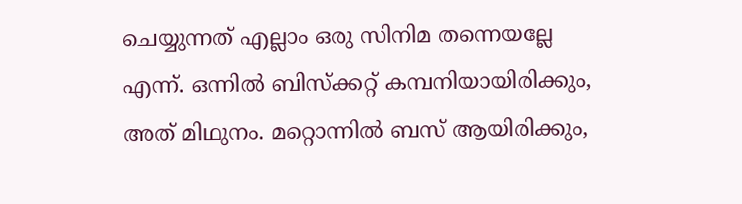ചെയ്യുന്നത് എല്ലാം ഒരു സിനിമ തന്നെയല്ലേ എന്ന്. ഒന്നില്‍ ബിസ്‌ക്കറ്റ് കമ്പനിയായിരിക്കും, അത് മിഥുനം. മറ്റൊന്നില്‍ ബസ് ആയിരിക്കും,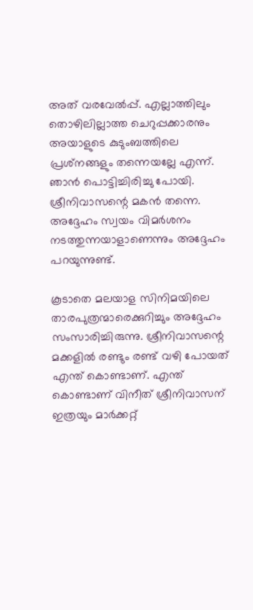അത് വരവേല്‍പ്പ്. എല്ലാത്തിലും തൊഴിലില്ലാത്ത ചെറുപ്പക്കാരനും അയാളുടെ കുടുംബത്തിലെ പ്രശ്‌നങ്ങളും തന്നെയല്ലേ എന്ന്. ഞാന്‍ പൊട്ടിച്ചിരിച്ചു പോയി. ശ്രീനിവാസന്റെ മകന്‍ തന്നെ. അദ്ദേഹം സ്വയം വിമര്‍ശനം നടത്തുന്നയാളാണെന്നും അദ്ദേഹം പറയുന്നുണ്ട്.

കൂടാതെ മലയാള സിനിമയിലെ താരപുത്രന്മാരെക്കുറിച്ചും അദ്ദേഹം സംസാരിച്ചിരുന്നു. ശ്രീനിവാസന്റെ മക്കളില്‍ രണ്ടും രണ്ട് വഴി പോയത് എന്ത് കൊണ്ടാണ്. എന്ത് കൊണ്ടാണ് വിനീത് ശ്രീനിവാസന് ഇത്രയും മാര്‍ക്കറ്റ്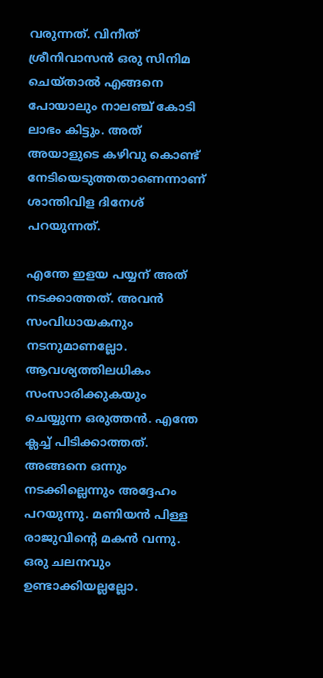വരുന്നത്. വിനീത് ശ്രീനിവാസന്‍ ഒരു സിനിമ ചെയ്താല്‍ എങ്ങനെ പോയാലും നാലഞ്ച് കോടി ലാഭം കിട്ടും. അത് അയാളുടെ കഴിവു കൊണ്ട് നേടിയെടുത്തതാണെന്നാണ് ശാന്തിവിള ദിനേശ് പറയുന്നത്.

എന്തേ ഇളയ പയ്യന് അത് നടക്കാത്തത്. അവന്‍ സംവിധായകനും നടനുമാണല്ലോ. ആവശ്യത്തിലധികം സംസാരിക്കുകയും ചെയ്യുന്ന ഒരുത്തന്‍. എന്തേ ക്ലച്ച് പിടിക്കാത്തത്. അങ്ങനെ ഒന്നും നടക്കില്ലെന്നും അദ്ദേഹം പറയുന്നു. മണിയന്‍ പിള്ള രാജുവിന്റെ മകന്‍ വന്നു. ഒരു ചലനവും ഉണ്ടാക്കിയല്ലല്ലോ.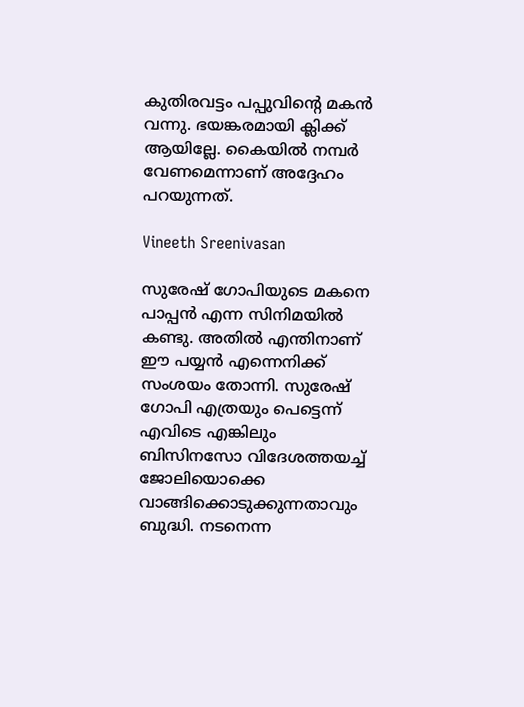കുതിരവട്ടം പപ്പുവിന്റെ മകന്‍ വന്നു. ഭയങ്കരമായി ക്ലിക്ക് ആയില്ലേ. കൈയില്‍ നമ്പര്‍ വേണമെന്നാണ് അദ്ദേഹം പറയുന്നത്.

Vineeth Sreenivasan

സുരേഷ് ഗോപിയുടെ മകനെ പാപ്പന്‍ എന്ന സിനിമയില്‍ കണ്ടു. അതില്‍ എന്തിനാണ് ഈ പയ്യന്‍ എന്നെനിക്ക് സംശയം തോന്നി. സുരേഷ് ഗോപി എത്രയും പെട്ടെന്ന് എവിടെ എങ്കിലും ബിസിനസോ വിദേശത്തയച്ച് ജോലിയൊക്കെ വാങ്ങിക്കൊടുക്കുന്നതാവും ബുദ്ധി. നടനെന്ന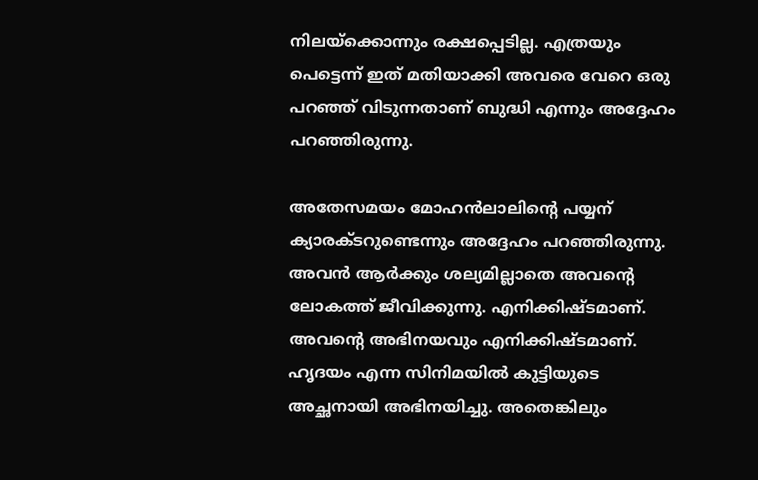നിലയ്‌ക്കൊന്നും രക്ഷപ്പെടില്ല. എത്രയും പെട്ടെന്ന് ഇത് മതിയാക്കി അവരെ വേറെ ഒരു പറഞ്ഞ് വിടുന്നതാണ് ബുദ്ധി എന്നും അദ്ദേഹം പറഞ്ഞിരുന്നു.

അതേസമയം മോഹന്‍ലാലിന്റെ പയ്യന് ക്യാരക്ടറുണ്ടെന്നും അദ്ദേഹം പറഞ്ഞിരുന്നു. അവന്‍ ആര്‍ക്കും ശല്യമില്ലാതെ അവന്റെ ലോകത്ത് ജീവിക്കുന്നു. എനിക്കിഷ്ടമാണ്. അവന്റെ അഭിനയവും എനിക്കിഷ്ടമാണ്. ഹൃദയം എന്ന സിനിമയില്‍ കുട്ടിയുടെ അച്ഛനായി അഭിനയിച്ചു. അതെങ്കിലും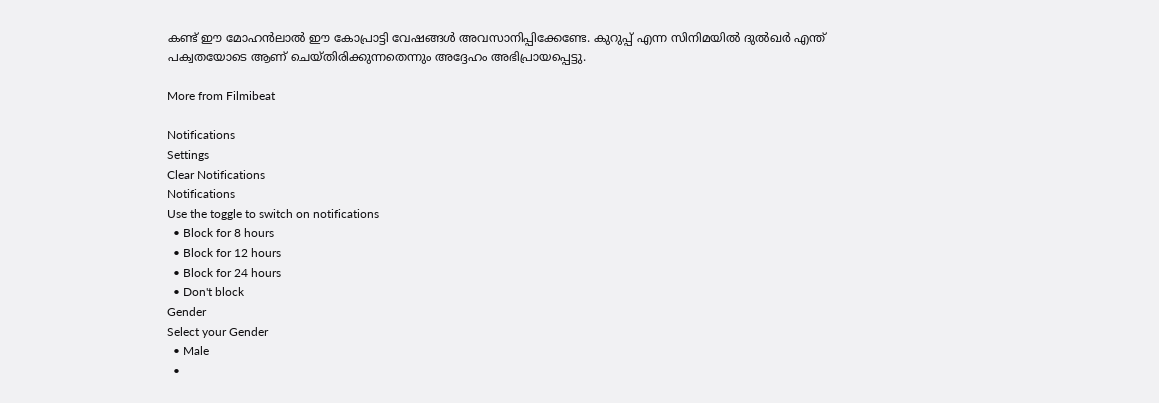കണ്ട് ഈ മോഹന്‍ലാല്‍ ഈ കോപ്രാട്ടി വേഷങ്ങള്‍ അവസാനിപ്പിക്കേണ്ടേ. കുറുപ്പ് എന്ന സിനിമയില്‍ ദുല്‍ഖര്‍ എന്ത് പക്വതയോടെ ആണ് ചെയ്തിരിക്കുന്നതെന്നും അദ്ദേഹം അഭിപ്രായപ്പെട്ടു.

More from Filmibeat

Notifications
Settings
Clear Notifications
Notifications
Use the toggle to switch on notifications
  • Block for 8 hours
  • Block for 12 hours
  • Block for 24 hours
  • Don't block
Gender
Select your Gender
  • Male
  •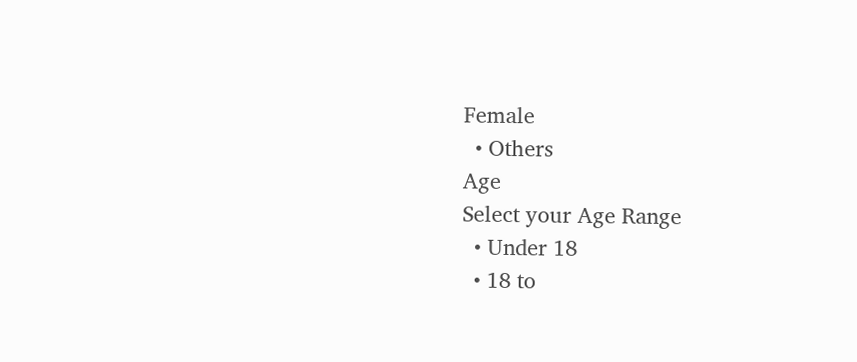Female
  • Others
Age
Select your Age Range
  • Under 18
  • 18 to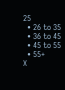25
  • 26 to 35
  • 36 to 45
  • 45 to 55
  • 55+
X